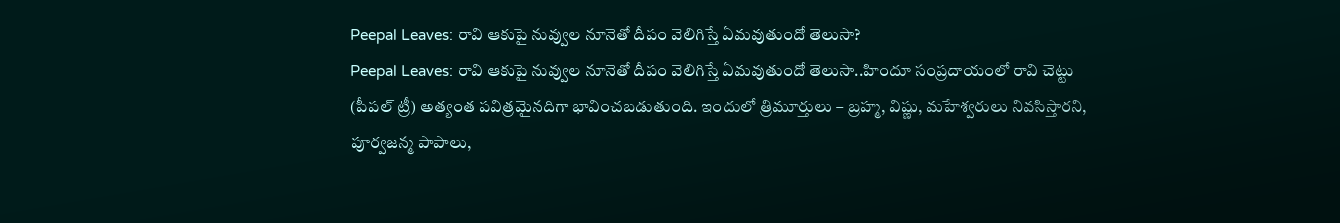Peepal Leaves: రావి ఆకుపై నువ్వుల నూనెతో దీపం వెలిగిస్తే ఏమవుతుందో తెలుసా?
Peepal Leaves: రావి ఆకుపై నువ్వుల నూనెతో దీపం వెలిగిస్తే ఏమవుతుందో తెలుసా..హిందూ సంప్రదాయంలో రావి చెట్టు (పీపల్ ట్రీ) అత్యంత పవిత్రమైనదిగా భావించబడుతుంది. ఇందులో త్రిమూర్తులు – బ్రహ్మ, విష్ణు, మహేశ్వరులు నివసిస్తారని, పూర్వజన్మ పాపాలు,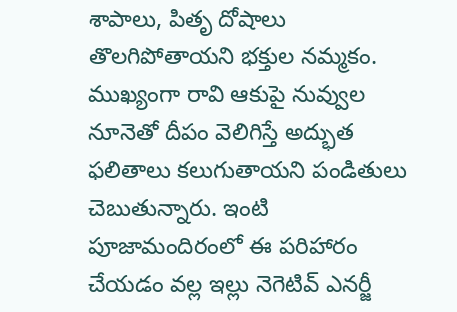శాపాలు, పితృ దోషాలు తొలగిపోతాయని భక్తుల నమ్మకం.
ముఖ్యంగా రావి ఆకుపై నువ్వుల నూనెతో దీపం వెలిగిస్తే అద్భుత ఫలితాలు కలుగుతాయని పండితులు చెబుతున్నారు. ఇంటి పూజామందిరంలో ఈ పరిహారం చేయడం వల్ల ఇల్లు నెగెటివ్ ఎనర్జీ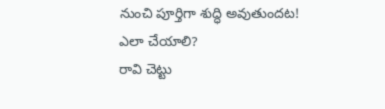నుంచి పూర్తిగా శుద్ధి అవుతుందట!
ఎలా చేయాలి?
రావి చెట్టు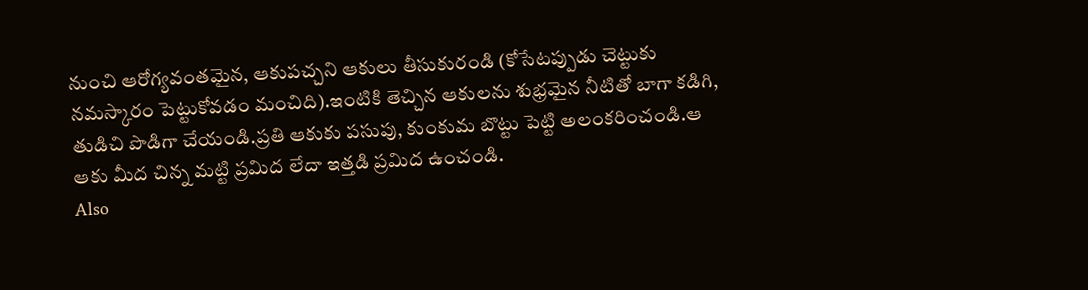నుంచి ఆరోగ్యవంతమైన, ఆకుపచ్చని ఆకులు తీసుకురండి (కోసేటప్పుడు చెట్టుకు నమస్కారం పెట్టుకోవడం మంచిది).ఇంటికి తెచ్చిన ఆకులను శుభ్రమైన నీటితో బాగా కడిగి, తుడిచి పొడిగా చేయండి.ప్రతి ఆకుకు పసుపు, కుంకుమ బొట్టు పెట్టి అలంకరించండి.ఆ ఆకు మీద చిన్న మట్టి ప్రమిద లేదా ఇత్తడి ప్రమిద ఉంచండి.
Also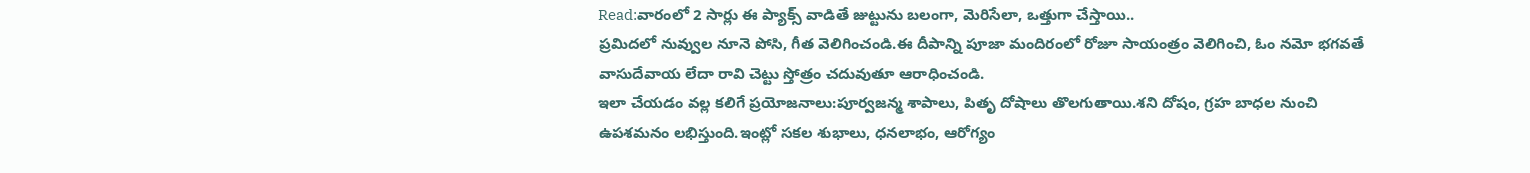Read:వారంలో 2 సార్లు ఈ ప్యాక్స్ వాడితే జుట్టును బలంగా, మెరిసేలా, ఒత్తుగా చేస్తాయి..
ప్రమిదలో నువ్వుల నూనె పోసి, గీత వెలిగించండి.ఈ దీపాన్ని పూజా మందిరంలో రోజూ సాయంత్రం వెలిగించి, ఓం నమో భగవతే వాసుదేవాయ లేదా రావి చెట్టు స్తోత్రం చదువుతూ ఆరాధించండి.
ఇలా చేయడం వల్ల కలిగే ప్రయోజనాలు:పూర్వజన్మ శాపాలు, పితృ దోషాలు తొలగుతాయి.శని దోషం, గ్రహ బాధల నుంచి ఉపశమనం లభిస్తుంది.ఇంట్లో సకల శుభాలు, ధనలాభం, ఆరోగ్యం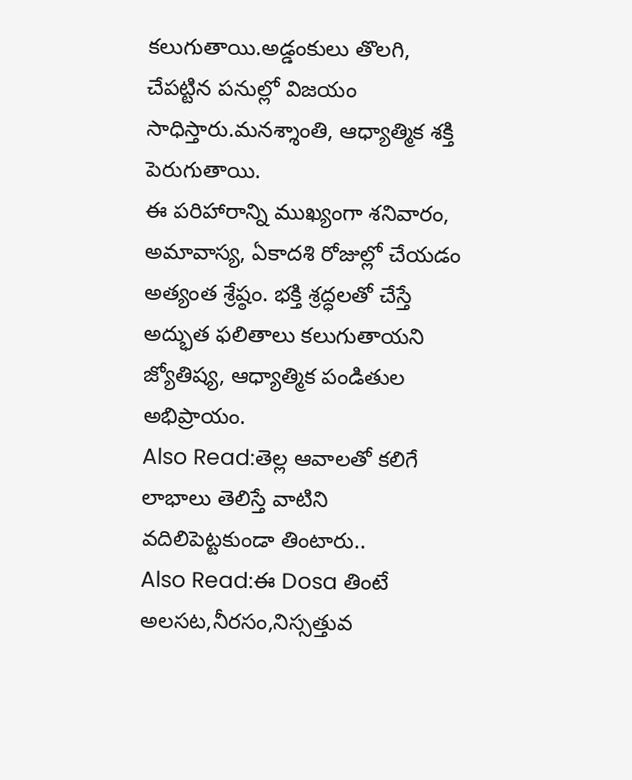కలుగుతాయి.అడ్డంకులు తొలగి, చేపట్టిన పనుల్లో విజయం సాధిస్తారు.మనశ్శాంతి, ఆధ్యాత్మిక శక్తి పెరుగుతాయి.
ఈ పరిహారాన్ని ముఖ్యంగా శనివారం, అమావాస్య, ఏకాదశి రోజుల్లో చేయడం అత్యంత శ్రేష్ఠం. భక్తి శ్రద్ధలతో చేస్తే అద్భుత ఫలితాలు కలుగుతాయని జ్యోతిష్య, ఆధ్యాత్మిక పండితుల అభిప్రాయం.
Also Read:తెల్ల ఆవాలతో కలిగే లాభాలు తెలిస్తే వాటిని వదిలిపెట్టకుండా తింటారు..
Also Read:ఈ Dosa తింటే అలసట,నీరసం,నిస్సత్తువ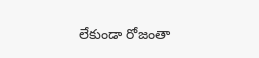లేకుండా రోజంతా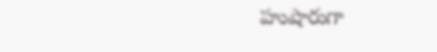హుషారుగా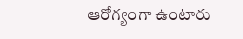ఆరోగ్యంగా ఉంటారు